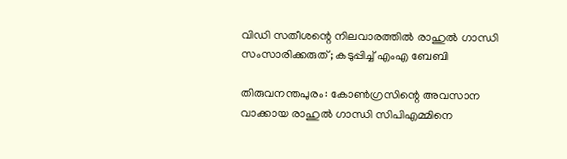വിഡി സതീശന്റെ നിലവാരത്തില്‍ രാഹുല്‍ ഗാന്ധി സംസാരിക്കരുത്; കടുപ്പിച്ച്‌ എംഎ ബേബി

തിരുവനന്തപുരം: കോണ്‍ഗ്രസിന്റെ അവസാന വാക്കായ രാഹുല്‍ ഗാന്ധി സിപിഎമ്മിനെ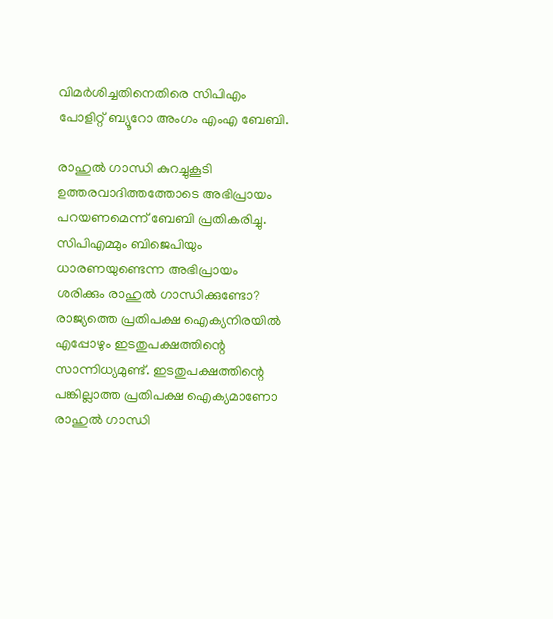വിമര്‍ശിച്ചതിനെതിരെ സിപിഎം പോളിറ്റ് ബ്യൂറോ അംഗം എംഎ ബേബി.

രാഹുല്‍ ഗാന്ധി കുറച്ചുകൂടി ഉത്തരവാദിത്തത്തോടെ അഭിപ്രായം പറയണമെന്ന് ബേബി പ്രതികരിച്ചു. സിപിഎമ്മും ബിജെപിയും ധാരണയുണ്ടെന്ന അഭിപ്രായം ശരിക്കും രാഹുല്‍ ഗാന്ധിക്കുണ്ടോ? രാജ്യത്തെ പ്രതിപക്ഷ ഐക്യനിരയില്‍ എപ്പോഴും ഇടതുപക്ഷത്തിന്റെ സാന്നിധ്യമുണ്ട്. ഇടതുപക്ഷത്തിന്റെ പങ്കില്ലാത്ത പ്രതിപക്ഷ ഐക്യമാണോ രാഹുല്‍ ഗാന്ധി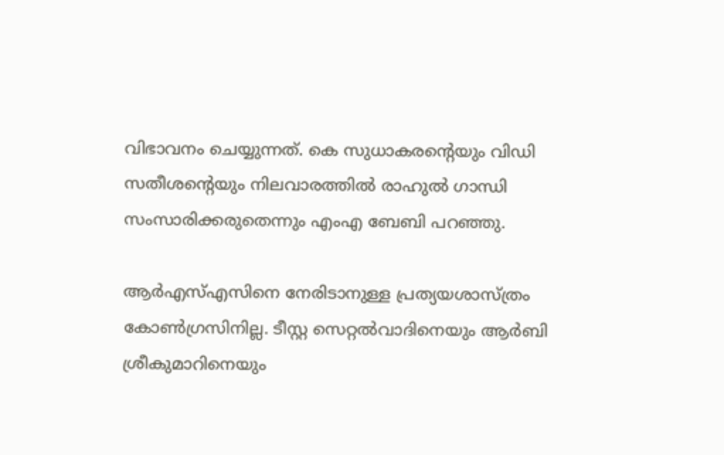വിഭാവനം ചെയ്യുന്നത്. കെ സുധാകരന്റെയും വിഡി സതീശന്റെയും നിലവാരത്തില്‍ രാഹുല്‍ ഗാന്ധി സംസാരിക്കരുതെന്നും എംഎ ബേബി പറഞ്ഞു.

ആര്‍എസ്‌എസിനെ നേരിടാനുള്ള പ്രത്യയശാസ്ത്രം കോണ്‍ഗ്രസിനില്ല. ടീസ്റ്റ സെറ്റല്‍വാദിനെയും ആര്‍ബി ശ്രീകുമാറിനെയും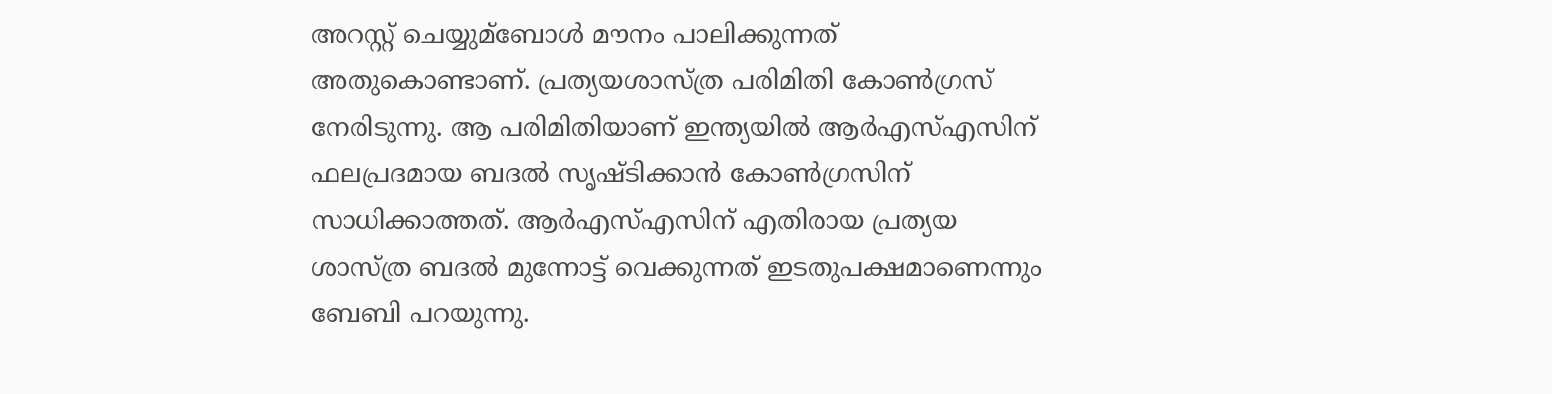അറസ്റ്റ് ചെയ്യുമ്ബോള്‍ മൗനം പാലിക്കുന്നത് അതുകൊണ്ടാണ്. പ്രത്യയശാസ്ത്ര പരിമിതി കോണ്‍ഗ്രസ് നേരിടുന്നു. ആ പരിമിതിയാണ് ഇന്ത്യയില്‍ ആര്‍എസ്‌എസിന് ഫലപ്രദമായ ബദല്‍ സൃഷ്ടിക്കാന്‍ കോണ്‍ഗ്രസിന് സാധിക്കാത്തത്. ആര്‍എസ്‌എസിന് എതിരായ പ്രത്യയ ശാസ്ത്ര ബദല്‍ മുന്നോട്ട് വെക്കുന്നത് ഇടതുപക്ഷമാണെന്നും ബേബി പറയുന്നു.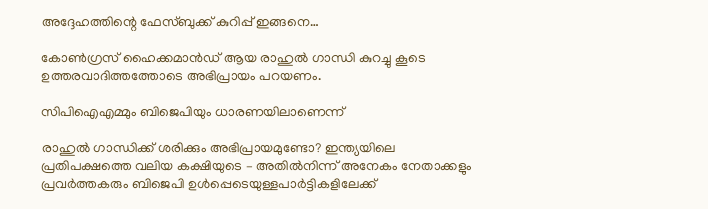അദ്ദേഹത്തിന്റെ ഫേസ്ബുക്ക് കുറിപ്പ് ഇങ്ങനെ…

കോണ്‍ഗ്രസ് ഹൈക്കമാന്‍ഡ് ആയ രാഹുല്‍ ഗാന്ധി കുറച്ചു കൂടെ ഉത്തരവാദിത്തത്തോടെ അഭിപ്രായം പറയണം.

സിപിഐഎമ്മും ബിജെപിയും ധാരണയിലാണെന്ന്

രാഹുല്‍ ഗാന്ധിക്ക് ശരിക്കും അഭിപ്രായമുണ്ടോ? ഇന്ത്യയിലെ പ്രതിപക്ഷത്തെ വലിയ കക്ഷിയുടെ – അതില്‍നിന്ന് അനേകം നേതാക്കളും പ്രവര്‍ത്തകരും ബിജെപി ഉള്‍പ്പെടെയുള്ളപാര്‍ട്ടികളിലേക്ക്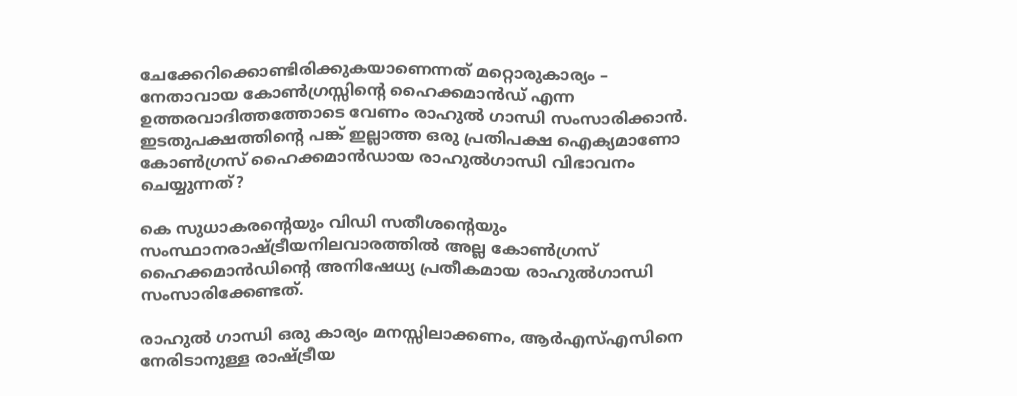ചേക്കേറിക്കൊണ്ടിരിക്കുകയാണെന്നത് മറ്റൊരുകാര്യം – നേതാവായ കോണ്‍ഗ്രസ്സിന്റെ ഹൈക്കമാന്‍ഡ് എന്ന ഉത്തരവാദിത്തത്തോടെ വേണം രാഹുല്‍ ഗാന്ധി സംസാരിക്കാന്‍. ഇടതുപക്ഷത്തിന്റെ പങ്ക് ഇല്ലാത്ത ഒരു പ്രതിപക്ഷ ഐക്യമാണോ കോണ്‍ഗ്രസ് ഹൈക്കമാന്‍ഡായ രാഹുല്‍ഗാന്ധി വിഭാവനം ചെയ്യുന്നത്?

കെ സുധാകരന്റെയും വിഡി സതീശന്റെയും സംസ്ഥാനരാഷ്ട്രീയനിലവാരത്തില്‍ അല്ല കോണ്‍ഗ്രസ് ഹൈക്കമാന്‍ഡിന്റെ അനിഷേധ്യ പ്രതീകമായ രാഹുല്‍ഗാന്ധി സംസാരിക്കേണ്ടത്.

രാഹുല്‍ ഗാന്ധി ഒരു കാര്യം മനസ്സിലാക്കണം, ആര്‍എസ്‌എസിനെ നേരിടാനുള്ള രാഷ്ട്രീയ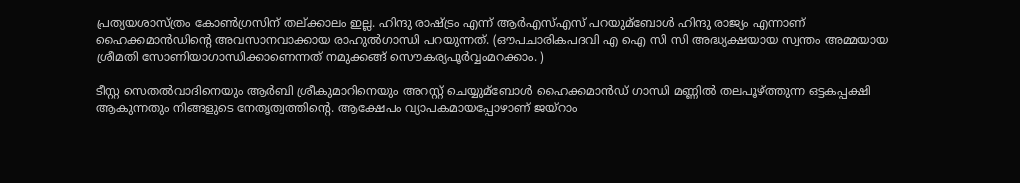പ്രത്യയശാസ്ത്രം കോണ്‍ഗ്രസിന് തല്ക്കാലം ഇല്ല. ഹിന്ദു രാഷ്ട്രം എന്ന് ആര്‍എസ്‌എസ് പറയുമ്ബോള്‍ ഹിന്ദു രാജ്യം എന്നാണ് ഹൈക്കമാന്‍ഡിന്റെ അവസാനവാക്കായ രാഹുല്‍ഗാന്ധി പറയുന്നത്. (ഔപചാരികപദവി എ ഐ സി സി അദ്ധ്യക്ഷയായ സ്വന്തം അമ്മയായ ശ്രീമതി സോണിയാഗാന്ധിക്കാണെന്നത് നമുക്കങ്ങ് സൌകര്യപൂര്‍വ്വംമറക്കാം. )

ടീസ്റ്റ സെതല്‍വാദിനെയും ആര്‍ബി ശ്രീകുമാറിനെയും അറസ്റ്റ് ചെയ്യുമ്ബോള്‍ ഹൈക്കമാന്‍ഡ് ഗാന്ധി മണ്ണില്‍ തലപൂഴ്ത്തുന്ന ഒട്ടകപ്പക്ഷി ആകുന്നതും നിങ്ങളുടെ നേതൃത്വത്തിന്റെ. ആക്ഷേപം വ്യാപകമായപ്പോഴാണ് ജയ്‌റാം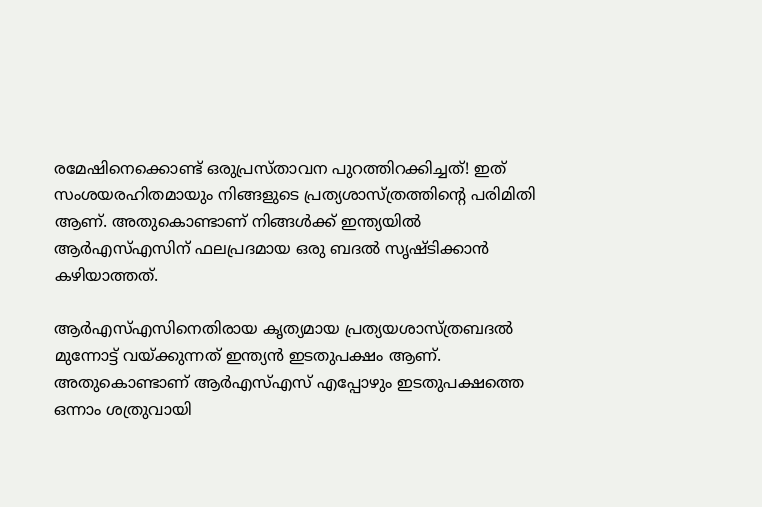രമേഷിനെക്കൊണ്ട് ഒരുപ്രസ്താവന പുറത്തിറക്കിച്ചത്! ഇത് സംശയരഹിതമായും നിങ്ങളുടെ പ്രത്യശാസ്ത്രത്തിന്റെ പരിമിതി ആണ്. അതുകൊണ്ടാണ് നിങ്ങള്‍ക്ക് ഇന്ത്യയില്‍ ആര്‍എസ്‌എസിന് ഫലപ്രദമായ ഒരു ബദല്‍ സൃഷ്ടിക്കാന്‍ കഴിയാത്തത്.

ആര്‍എസ്‌എസിനെതിരായ കൃത്യമായ പ്രത്യയശാസ്ത്രബദല്‍ മുന്നോട്ട് വയ്ക്കുന്നത് ഇന്ത്യന്‍ ഇടതുപക്ഷം ആണ്. അതുകൊണ്ടാണ് ആര്‍എസ്‌എസ് എപ്പോഴും ഇടതുപക്ഷത്തെ ഒന്നാം ശത്രുവായി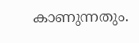കാണുന്നതും.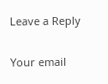Leave a Reply

Your email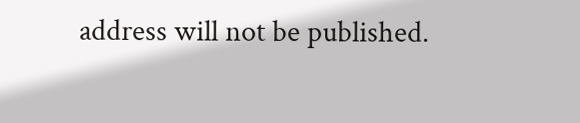address will not be published.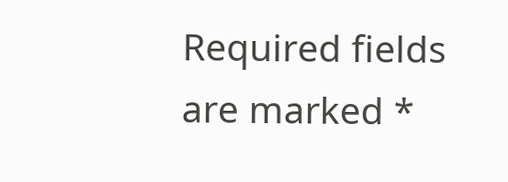Required fields are marked *